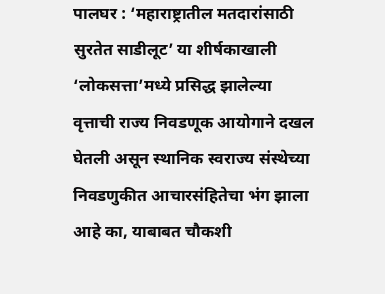पालघर : ‘महाराष्ट्रातील मतदारांसाठी सुरतेत साडीलूट’ या शीर्षकाखाली ‘लोकसत्ता’मध्ये प्रसिद्ध झालेल्या वृत्ताची राज्य निवडणूक आयोगाने दखल घेतली असून स्थानिक स्वराज्य संस्थेच्या निवडणुकीत आचारसंहितेचा भंग झाला आहे का, याबाबत चौकशी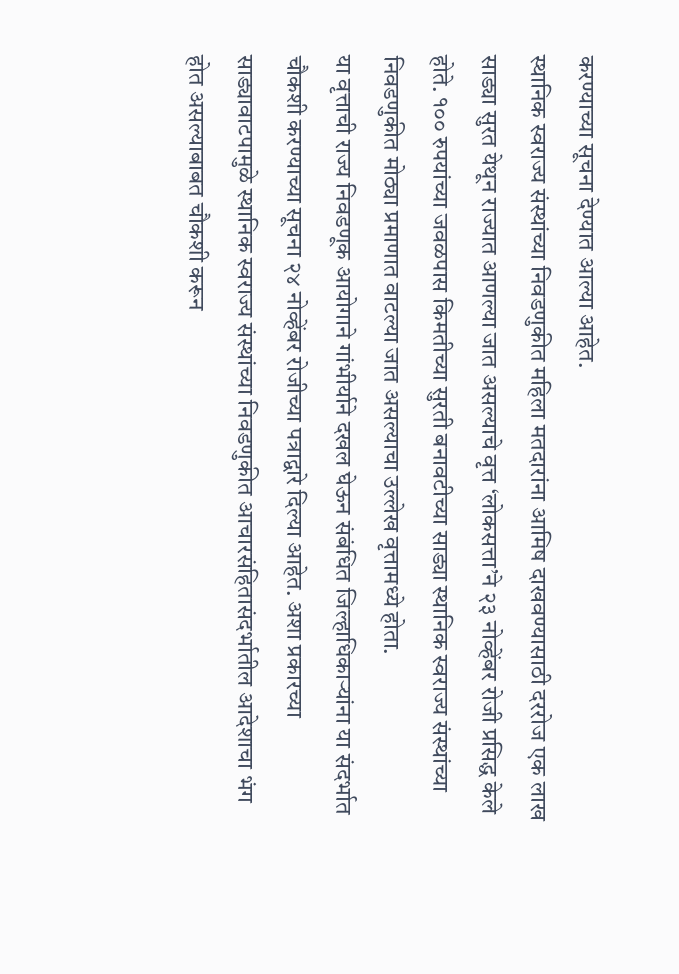करण्याच्या सूचना देण्यात आल्या आहेत.
स्थानिक स्वराज्य संस्थांच्या निवडणुकीत महिला मतदारांना आमिष दाखवण्यासाठी दररोज एक लाख साड्या सुरत येथून राज्यात आणल्या जात असल्याचे वृत्त ‘लोकसत्ता’ने २३ नोव्हेंबर रोजी प्रसिद्ध केले होते. १०० रुपयांच्या जवळपास किमतीच्या सुरती बनावटीच्या साड्या स्थानिक स्वराज्य संस्थांच्या निवडणुकीत मोठ्या प्रमाणात वाटल्या जात असल्याचा उल्लेख वृत्तामध्ये होता.
या वृत्ताची राज्य निवडणूक आयोगाने गांभीर्याने दखल घेऊन संबंधित जिल्हाधिकाऱ्यांना या संदर्भात चौकशी करण्याच्या सूचना २४ नोव्हेंबर रोजीच्या पत्राद्वारे दिल्या आहेत. अशा प्रकारच्या साड्यावाटपामुळे स्थानिक स्वराज्य संस्थांच्या निवडणुकीत आचारसंहितासंदर्भातील आदेशाचा भंग होत असल्याबाबत चौकशी करून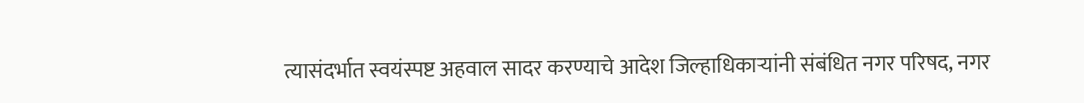त्यासंदर्भात स्वयंस्पष्ट अहवाल सादर करण्याचे आदेश जिल्हाधिकाऱ्यांनी संबंधित नगर परिषद, नगर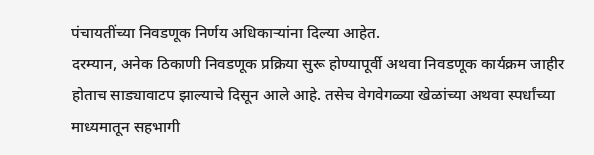पंचायतींच्या निवडणूक निर्णय अधिकाऱ्यांना दिल्या आहेत.
दरम्यान, अनेक ठिकाणी निवडणूक प्रक्रिया सुरू होण्यापूर्वी अथवा निवडणूक कार्यक्रम जाहीर होताच साड्यावाटप झाल्याचे दिसून आले आहे. तसेच वेगवेगळ्या खेळांच्या अथवा स्पर्धांच्या माध्यमातून सहभागी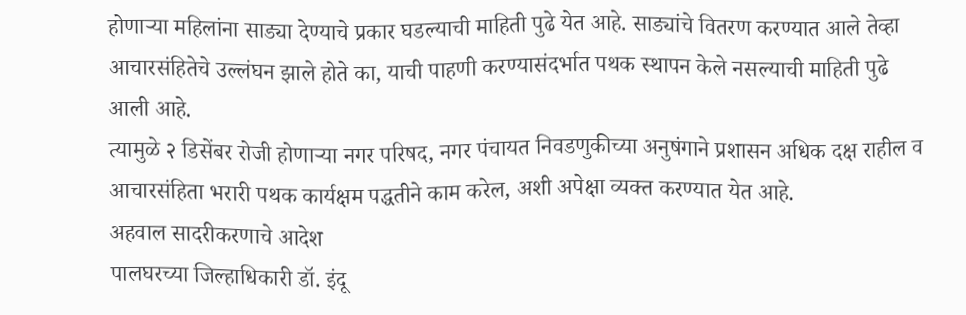होणाऱ्या महिलांना साड्या देण्याचे प्रकार घडल्याची माहिती पुढे येत आहे. साड्यांचे वितरण करण्यात आले तेव्हा आचारसंहितेचे उल्लंघन झाले होते का, याची पाहणी करण्यासंदर्भात पथक स्थापन केले नसल्याची माहिती पुढे आली आहे.
त्यामुळे २ डिसेंबर रोजी होणाऱ्या नगर परिषद, नगर पंचायत निवडणुकीच्या अनुषंगाने प्रशासन अधिक दक्ष राहील व आचारसंहिता भरारी पथक कार्यक्षम पद्धतीने काम करेल, अशी अपेक्षा व्यक्त करण्यात येत आहे.
अहवाल सादरीकरणाचे आदेश
पालघरच्या जिल्हाधिकारी डॉ. इंदू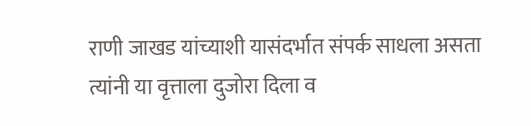राणी जाखड यांच्याशी यासंदर्भात संपर्क साधला असता त्यांनी या वृत्ताला दुजोरा दिला व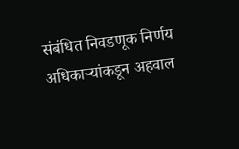संबंधित निवडणूक निर्णय अधिकाऱ्यांकडून अहवाल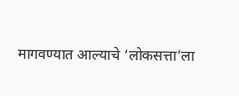मागवण्यात आल्याचे ‘लोकसत्ता’ला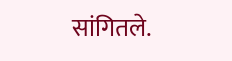सांगितले.